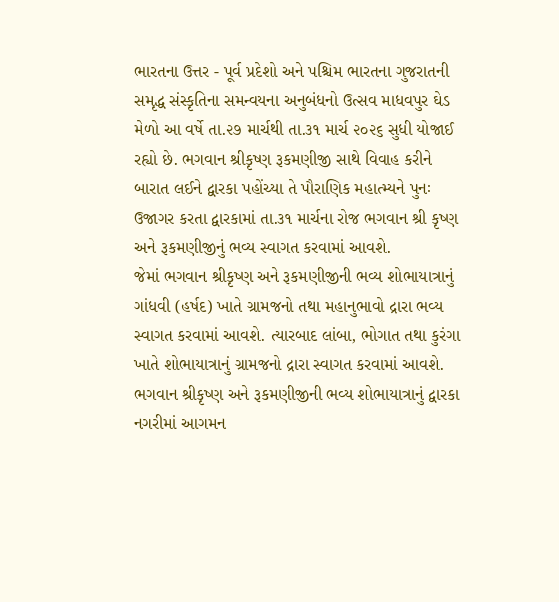ભારતના ઉત્તર - પૂર્વ પ્રદેશો અને પશ્ચિમ ભારતના ગુજરાતની સમૃદ્ધ સંસ્કૃતિના સમન્વયના અનુબંધનો ઉત્સવ માધવપુર ઘેડ મેળો આ વર્ષે તા.૨૭ માર્ચથી તા.૩૧ માર્ચ ૨૦૨૬ સુધી યોજાઈ રહ્યો છે. ભગવાન શ્રીકૃષ્ણ રૂકમણીજી સાથે વિવાહ કરીને બારાત લઈને દ્વારકા પહોંચ્યા તે પૌરાણિક મહાત્મ્યને પુનઃ ઉજાગર કરતા દ્વારકામાં તા.૩૧ માર્ચના રોજ ભગવાન શ્રી કૃષ્ણ અને રૂકમણીજીનું ભવ્ય સ્વાગત કરવામાં આવશે.
જેમાં ભગવાન શ્રીકૃષ્ણ અને રૂકમણીજીની ભવ્ય શોભાયાત્રાનું ગાંધવી (હર્ષદ) ખાતે ગ્રામજનો તથા મહાનુભાવો દ્રારા ભવ્ય સ્વાગત કરવામાં આવશે. ત્યારબાદ લાંબા, ભોગાત તથા કુરંગા ખાતે શોભાયાત્રાનું ગ્રામજનો દ્રારા સ્વાગત કરવામાં આવશે. ભગવાન શ્રીકૃષ્ણ અને રૂકમણીજીની ભવ્ય શોભાયાત્રાનું દ્વારકા નગરીમાં આગમન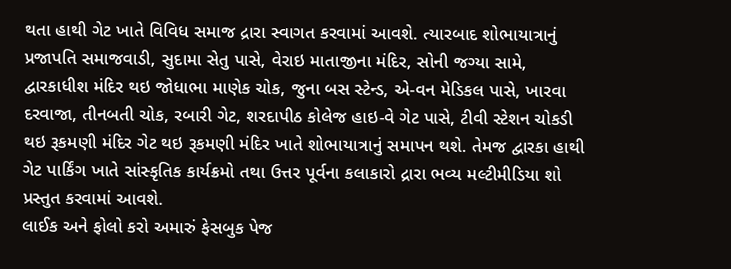થતા હાથી ગેટ ખાતે વિવિધ સમાજ દ્રારા સ્વાગત કરવામાં આવશે. ત્યારબાદ શોભાયાત્રાનું પ્રજાપતિ સમાજવાડી, સુદામા સેતુ પાસે, વેરાઇ માતાજીના મંદિર, સોની જગ્યા સામે, દ્વારકાધીશ મંદિર થઇ જોધાભા માણેક ચોક, જુના બસ સ્ટેન્ડ, એ-વન મેડિકલ પાસે, ખારવા દરવાજા, તીનબતી ચોક, રબારી ગેટ, શરદાપીઠ કોલેજ હાઇ-વે ગેટ પાસે, ટીવી સ્ટેશન ચોકડી થઇ રૂકમણી મંદિર ગેટ થઇ રૂકમણી મંદિર ખાતે શોભાયાત્રાનું સમાપન થશે. તેમજ દ્વારકા હાથી ગેટ પાર્કિંગ ખાતે સાંસ્કૃતિક કાર્યક્રમો તથા ઉત્તર પૂર્વના કલાકારો દ્રારા ભવ્ય મલ્ટીમીડિયા શો પ્રસ્તુત કરવામાં આવશે.
લાઈક અને ફોલો કરો અમારું ફેસબુક પેજ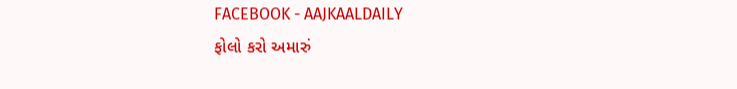FACEBOOK - AAJKAALDAILY
ફોલો કરો અમારું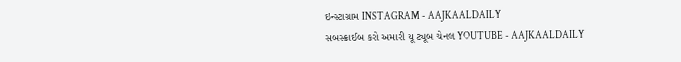ઇન્સ્ટાગ્રામ INSTAGRAM - AAJKAALDAILY
સબસ્ક્રાઈબ કરો અમારી યૂ ટ્યૂબ ચેનલ YOUTUBE - AAJKAALDAILY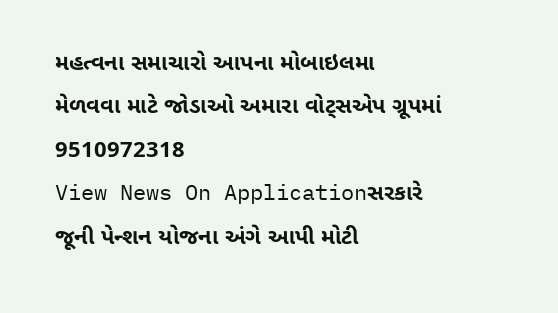મહત્વના સમાચારો આપના મોબાઇલમા મેળવવા માટે જોડાઓ અમારા વોટ્સએપ ગ્રૂપમાં 9510972318
View News On Applicationસરકારે જૂની પેન્શન યોજના અંગે આપી મોટી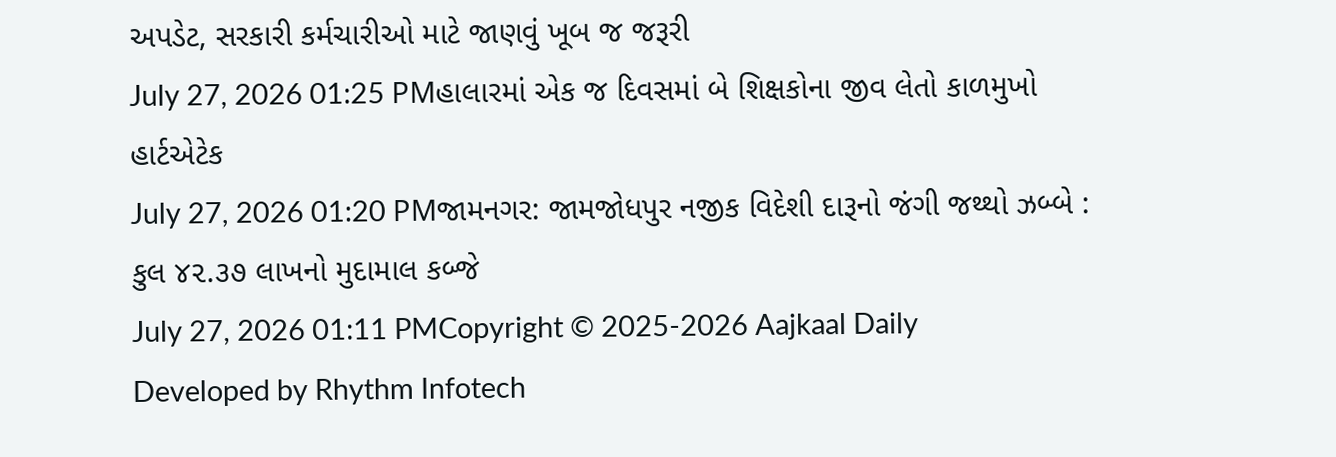અપડેટ, સરકારી કર્મચારીઓ માટે જાણવું ખૂબ જ જરૂરી
July 27, 2026 01:25 PMહાલારમાં એક જ દિવસમાં બે શિક્ષકોના જીવ લેતો કાળમુખો હાર્ટએટેક
July 27, 2026 01:20 PMજામનગર: જામજોધપુર નજીક વિદેશી દારૂનો જંગી જથ્થો ઝબ્બે : કુલ ૪૨.૩૭ લાખનો મુદામાલ કબ્જે
July 27, 2026 01:11 PMCopyright © 2025-2026 Aajkaal Daily
Developed by Rhythm Infotech